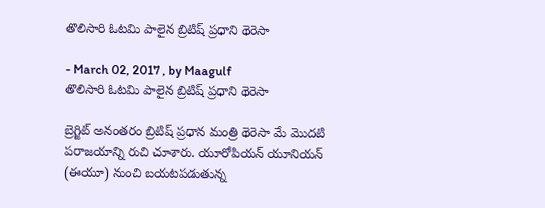తొలిసారి ఓటమి పాలైన బ్రిటిష్ ప్రధాని థెరెసా

- March 02, 2017 , by Maagulf
తొలిసారి ఓటమి పాలైన బ్రిటిష్ ప్రధాని థెరెసా

బ్రెగ్జిట్ అనంతరం బ్రిటిష్ ప్రధాన మంత్రి థెరెసా మే మొదటి పరాజయాన్ని రుచి చూశారు. యూరోపియన్ యూనియన్ (ఈయూ) నుంచి బయటపడుతున్న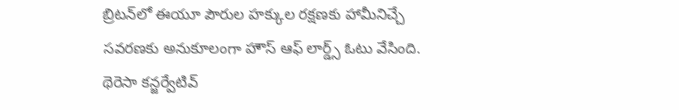బ్రిటన్‌లో ఈయూ పౌరుల హక్కుల రక్షణకు హామీనిచ్చే సవరణకు అనుకూలంగా హౌస్ ఆఫ్ లార్డ్స్ ఓటు వేసింది. థెరెసా కన్జర్వేటివ్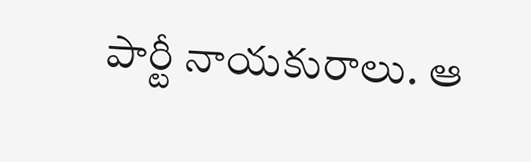పార్టీ నాయకురాలు. ఆ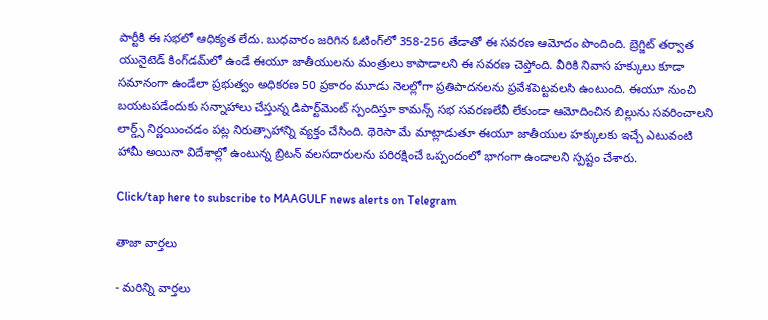పార్టీకి ఈ సభలో ఆధిక్యత లేదు. బుధవారం జరిగిన ఓటింగ్‌లో 358-256 తేడాతో ఈ సవరణ ఆమోదం పొందింది. బ్రెగ్జిట్ తర్వాత యునైటెడ్ కింగ్‌డమ్‌లో ఉండే ఈయూ జాతీయులను మంత్రులు కాపాడాలని ఈ సవరణ చెప్తోంది. వీరికి నివాస హక్కులు కూడా సమానంగా ఉండేలా ప్రభుత్వం అధికరణ 50 ప్రకారం మూడు నెలల్లోగా ప్రతిపాదనలను ప్రవేశపెట్టవలసి ఉంటుంది. ఈయూ నుంచి బయటపడేందుకు సన్నాహాలు చేస్తున్న డిపార్ట్‌మెంట్ స్పందిస్తూ కామన్స్ సభ సవరణలేవీ లేకుండా ఆమోదించిన బిల్లును సవరించాలని లార్డ్స్ నిర్ణయించడం పట్ల నిరుత్సాహాన్ని వ్యక్తం చేసింది. థెరెసా మే మాట్లాడుతూ ఈయూ జాతీయుల హక్కులకు ఇచ్చే ఎటువంటి హామీ అయినా విదేశాల్లో ఉంటున్న బ్రిటన్ వలసదారులను పరిరక్షించే ఒప్పందంలో భాగంగా ఉండాలని స్పష్టం చేశారు.

Click/tap here to subscribe to MAAGULF news alerts on Telegram

తాజా వార్తలు

- మరిన్ని వార్తలు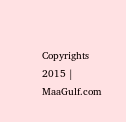Copyrights 2015 | MaaGulf.com